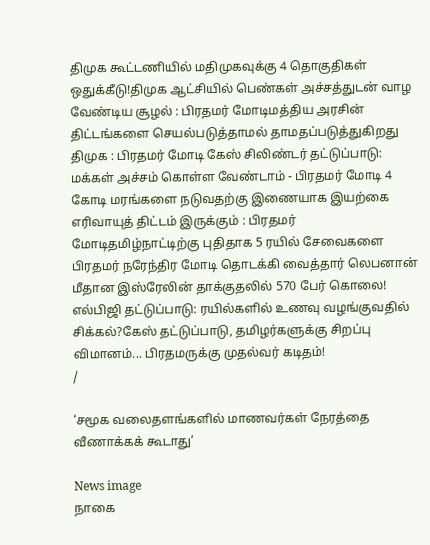திமுக கூட்டணியில் மதிமுகவுக்கு 4 தொகுதிகள் ஒதுக்கீடு!திமுக ஆட்சியில் பெண்கள் அச்சத்துடன் வாழ வேண்டிய சூழல் : பிரதமர் மோடிமத்திய அரசின் திட்டங்களை செயல்படுத்தாமல் தாமதப்படுத்துகிறது திமுக : பிரதமர் மோடி கேஸ் சிலிண்டர் தட்டுப்பாடு: மக்கள் அச்சம் கொள்ள வேண்டாம் - பிரதமர் மோடி 4 கோடி மரங்களை நடுவதற்கு இணையாக இயற்கை எரிவாயுத் திட்டம் இருக்கும் : பிரதமர் மோடிதமிழ்நாட்டிற்கு புதிதாக 5 ரயில் சேவைகளை பிரதமர் நரேந்திர மோடி தொடக்கி வைத்தார் லெபனான் மீதான இஸ்ரேலின் தாக்குதலில் 570 பேர் கொலை! எல்பிஜி தட்டுப்பாடு: ரயில்களில் உணவு வழங்குவதில் சிக்கல்?கேஸ் தட்டுப்பாடு, தமிழர்களுக்கு சிறப்பு விமானம்... பிரதமருக்கு முதல்வர் கடிதம்!
/

‘சமூக வலைதளங்களில் மாணவர்கள் நேரத்தை வீணாக்கக் கூடாது’

News image
நாகை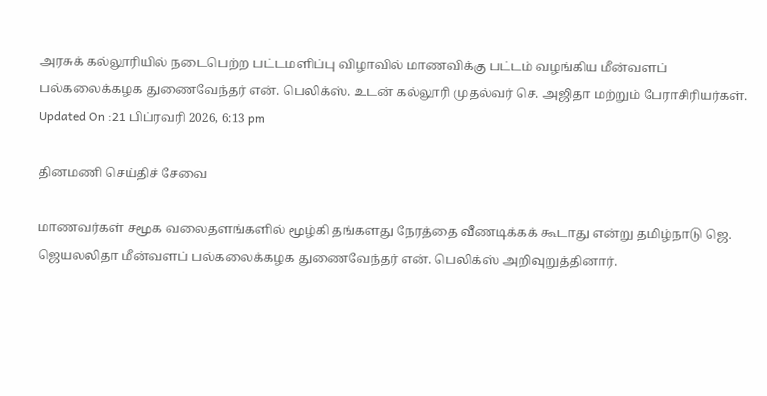அரசுக் கல்லூரியில் நடைபெற்ற பட்டமளிப்பு விழாவில் மாணவிக்கு பட்டம் வழங்கிய மீன்வளப் பல்கலைக்கழக துணைவேந்தர் என். பெலிக்ஸ். உடன் கல்லூரி முதல்வர் செ. அஜிதா மற்றும் பேராசிரியர்கள்.
Updated On :21 பிப்ரவரி 2026, 6:13 pm

தினமணி செய்திச் சேவை

மாணவர்கள் சமூக வலைதளங்களில் மூழ்கி தங்களது நேரத்தை வீணடிக்கக் கூடாது என்று தமிழ்நாடு ஜெ. ஜெயலலிதா மீன்வளப் பல்கலைக்கழக துணைவேந்தர் என். பெலிக்ஸ் அறிவுறுத்தினார்.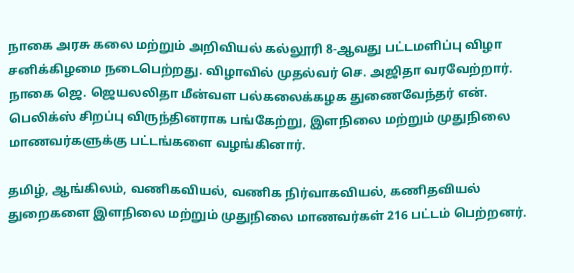நாகை அரசு கலை மற்றும் அறிவியல் கல்லூரி 8-ஆவது பட்டமளிப்பு விழா சனிக்கிழமை நடைபெற்றது. விழாவில் முதல்வர் செ. அஜிதா வரவேற்றார். நாகை ஜெ. ஜெயலலிதா மீன்வள பல்கலைக்கழக துணைவேந்தர் என். பெலிக்ஸ் சிறப்பு விருந்தினராக பங்கேற்று, இளநிலை மற்றும் முதுநிலை மாணவர்களுக்கு பட்டங்களை வழங்கினார்.

தமிழ், ஆங்கிலம், வணிகவியல், வணிக நிர்வாகவியல், கணிதவியல் துறைகளை இளநிலை மற்றும் முதுநிலை மாணவர்கள் 216 பட்டம் பெற்றனர்.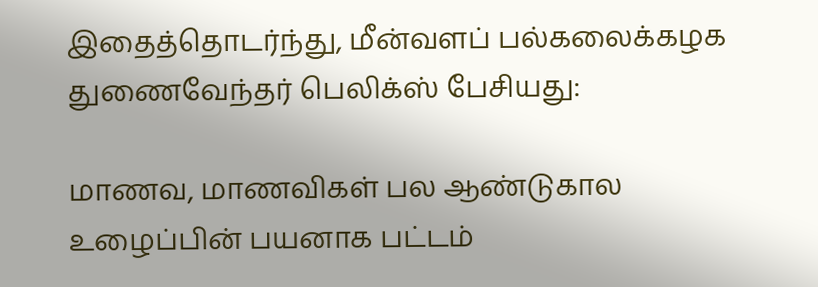இதைத்தொடர்ந்து, மீன்வளப் பல்கலைக்கழக துணைவேந்தர் பெலிக்ஸ் பேசியது:

மாணவ, மாணவிகள் பல ஆண்டுகால உழைப்பின் பயனாக பட்டம்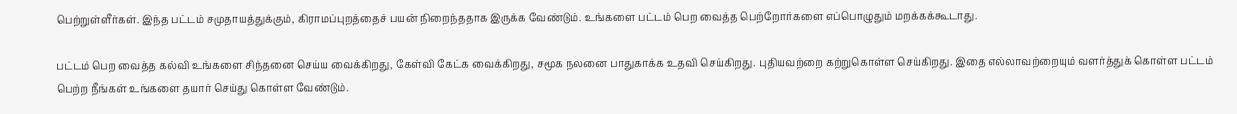பெற்றுள்ளீர்கள். இந்த பட்டம் சமுதாயத்துக்கும், கிராமப்புறத்தைச் பயன் நிறைந்ததாக இருக்க வேண்டும். உங்களை பட்டம் பெற வைத்த பெற்றோர்களை எப்பொழுதும் மறக்கக்கூடாது.

பட்டம் பெற வைத்த கல்வி உங்களை சிந்தனை செய்ய வைக்கிறது, கேள்வி கேட்க வைக்கிறது, சமூக நலனை பாதுகாக்க உதவி செய்கிறது. புதியவற்றை கற்றுகொள்ள செய்கிறது. இதை எல்லாவற்றையும் வளர்த்துக் கொள்ள பட்டம் பெற்ற நீங்கள் உங்களை தயார் செய்து கொள்ள வேண்டும்.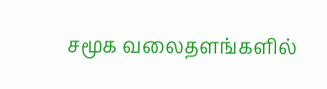சமூக வலைதளங்களில்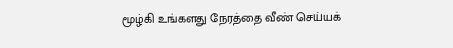மூழ்கி உங்களது நேரத்தை வீண் செய்யக்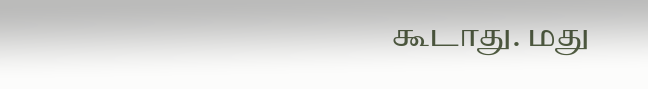கூடாது. மது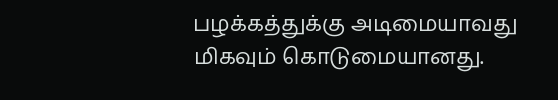பழக்கத்துக்கு அடிமையாவது மிகவும் கொடுமையானது.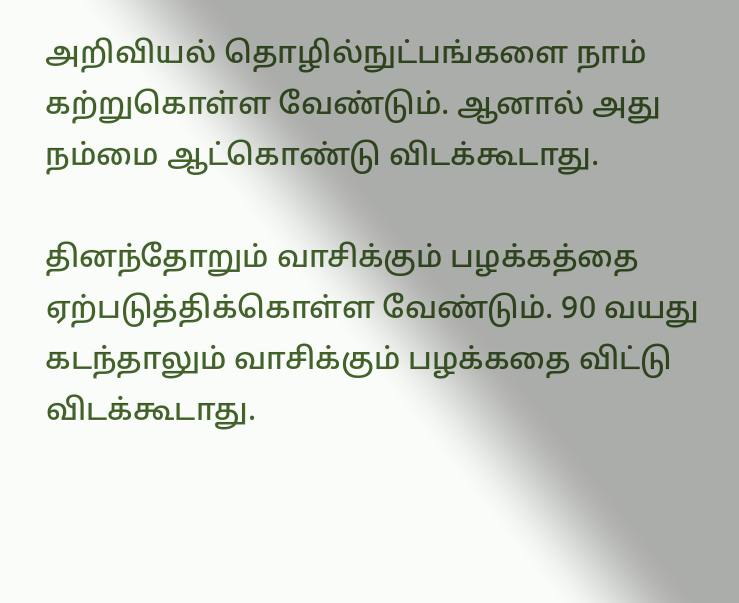அறிவியல் தொழில்நுட்பங்களை நாம் கற்றுகொள்ள வேண்டும். ஆனால் அது நம்மை ஆட்கொண்டு விடக்கூடாது.

தினந்தோறும் வாசிக்கும் பழக்கத்தை ஏற்படுத்திக்கொள்ள வேண்டும். 90 வயது கடந்தாலும் வாசிக்கும் பழக்கதை விட்டு விடக்கூடாது.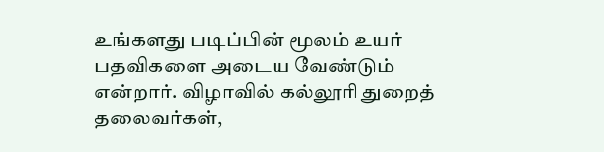உங்களது படிப்பின் மூலம் உயர் பதவிகளை அடைய வேண்டும் என்றார். விழாவில் கல்லூரி துறைத் தலைவர்கள்,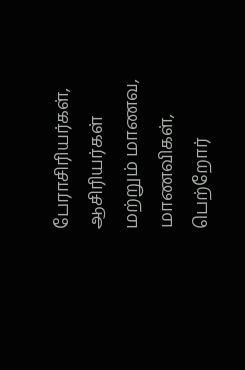பேராசிரியர்கள், ஆசிரியர்கள் மற்றும் மாணவ, மாணவிகள், பெற்றோர்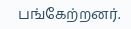பங்கேற்றனர்.